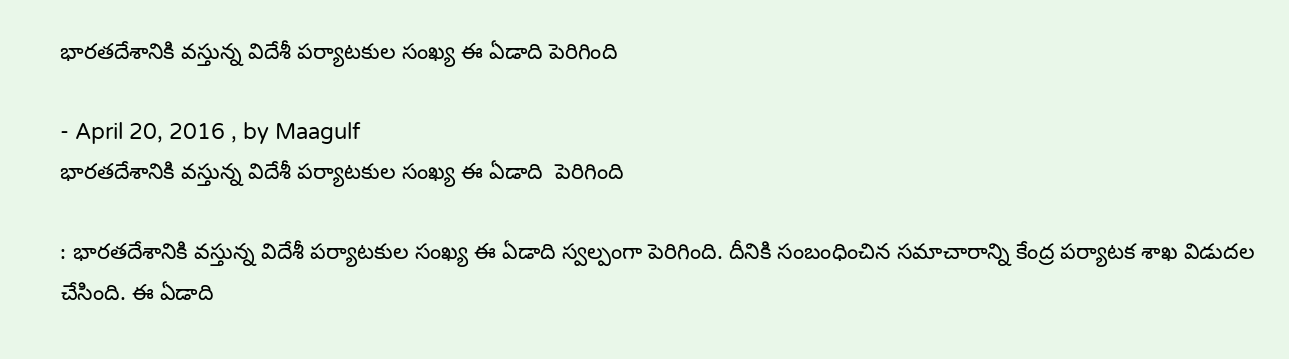భారతదేశానికి వస్తున్న విదేశీ పర్యాటకుల సంఖ్య ఈ ఏడాది పెరిగింది

- April 20, 2016 , by Maagulf
భారతదేశానికి వస్తున్న విదేశీ పర్యాటకుల సంఖ్య ఈ ఏడాది  పెరిగింది

: భారతదేశానికి వస్తున్న విదేశీ పర్యాటకుల సంఖ్య ఈ ఏడాది స్వల్పంగా పెరిగింది. దీనికి సంబంధించిన సమాచారాన్ని కేంద్ర పర్యాటక శాఖ విడుదల చేసింది. ఈ ఏడాది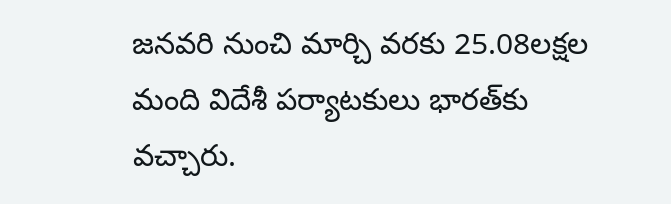జనవరి నుంచి మార్చి వరకు 25.08లక్షల మంది విదేశీ పర్యాటకులు భారత్‌కు వచ్చారు.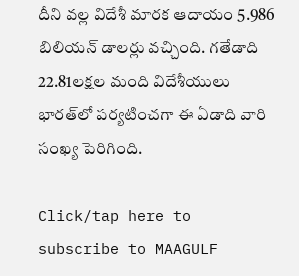దీని వల్ల విదేశీ మారక ఆదాయం 5.986 బిలియన్‌ డాలర్లు వచ్చింది. గతేడాది 22.81లక్షల మంది విదేశీయులు భారత్‌లో పర్యటించగా ఈ ఏడాది వారి సంఖ్య పెరిగింది.

Click/tap here to subscribe to MAAGULF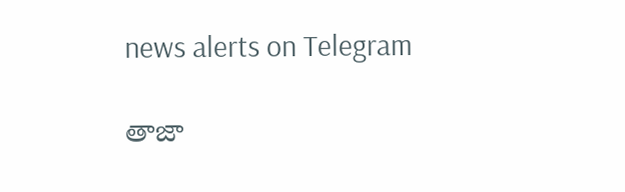news alerts on Telegram

తాజా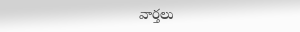వార్తలు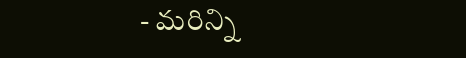- మరిన్ని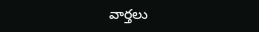వార్తలు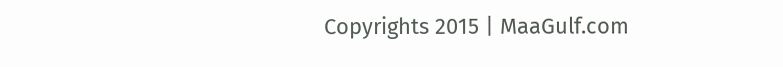Copyrights 2015 | MaaGulf.com